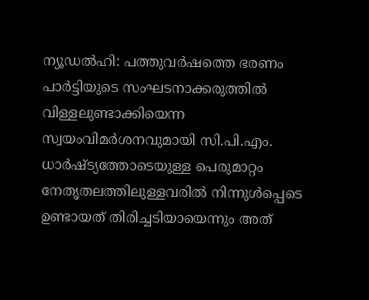ന്യൂഡൽഹി: പത്തുവർഷത്തെ ഭരണം പാർട്ടിയുടെ സംഘടനാക്കരുത്തിൽ വിള്ളലുണ്ടാക്കിയെന്ന സ്വയംവിമർശനവുമായി സി.പി.എം. ധാർഷ്ട്യത്തോടെയുള്ള പെരുമാറ്റം നേതൃതലത്തിലുള്ളവരിൽ നിന്നുൾപ്പെടെ ഉണ്ടായത് തിരിച്ചടിയായെന്നും അത്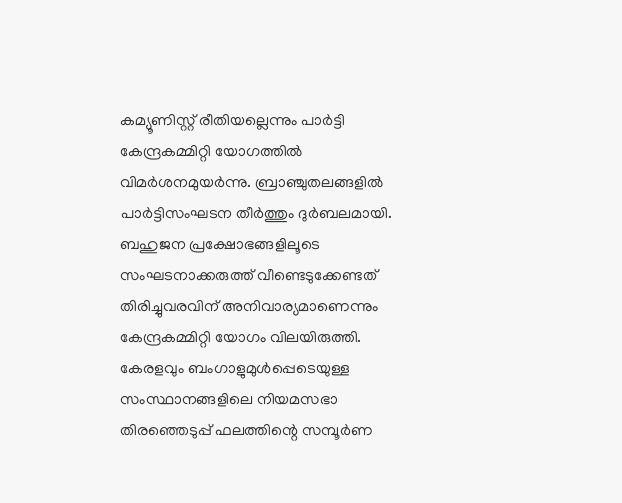കമ്യൂണിസ്റ്റ് രീതിയല്ലെന്നും പാർട്ടി കേന്ദ്രകമ്മിറ്റി യോഗത്തിൽ വിമർശനമുയർന്നു. ബ്രാഞ്ചുതലങ്ങളിൽ പാർട്ടിസംഘടന തീർത്തും ദുർബലമായി. ബഹുജന പ്രക്ഷോഭങ്ങളിലൂടെ സംഘടനാക്കരുത്ത് വീണ്ടെടുക്കേണ്ടത് തിരിച്ചുവരവിന് അനിവാര്യമാണെന്നും കേന്ദ്രകമ്മിറ്റി യോഗം വിലയിരുത്തി.
കേരളവും ബംഗാളുമുൾപ്പെടെയുള്ള സംസ്ഥാനങ്ങളിലെ നിയമസഭാ തിരഞ്ഞെടുപ്പ് ഫലത്തിന്റെ സമ്പൂർണ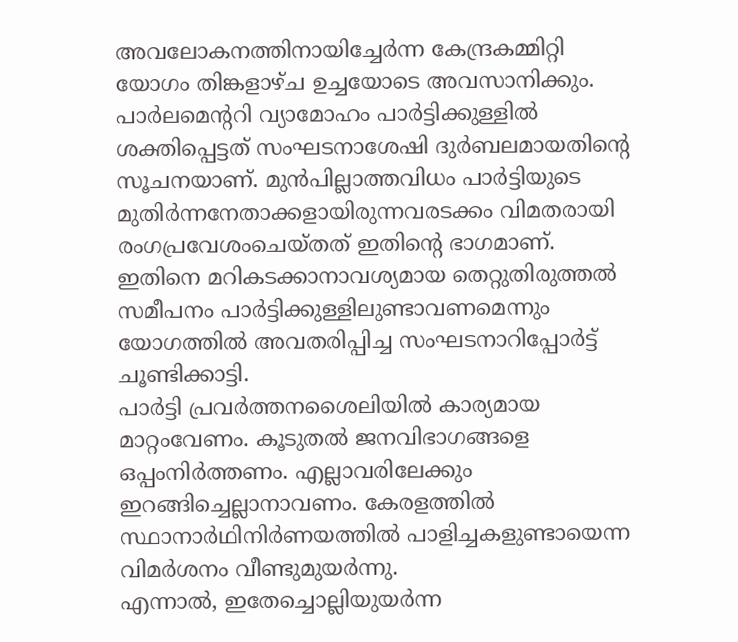അവലോകനത്തിനായിച്ചേർന്ന കേന്ദ്രകമ്മിറ്റി യോഗം തിങ്കളാഴ്ച ഉച്ചയോടെ അവസാനിക്കും. പാർലമെന്ററി വ്യാമോഹം പാർട്ടിക്കുള്ളിൽ ശക്തിപ്പെട്ടത് സംഘടനാശേഷി ദുർബലമായതിന്റെ സൂചനയാണ്. മുൻപില്ലാത്തവിധം പാർട്ടിയുടെ മുതിർന്നനേതാക്കളായിരുന്നവരടക്കം വിമതരായി രംഗപ്രവേശംചെയ്തത് ഇതിന്റെ ഭാഗമാണ്. ഇതിനെ മറികടക്കാനാവശ്യമായ തെറ്റുതിരുത്തൽ സമീപനം പാർട്ടിക്കുള്ളിലുണ്ടാവണമെന്നും യോഗത്തിൽ അവതരിപ്പിച്ച സംഘടനാറിപ്പോർട്ട് ചൂണ്ടിക്കാട്ടി.
പാർട്ടി പ്രവർത്തനശൈലിയിൽ കാര്യമായ മാറ്റംവേണം. കൂടുതൽ ജനവിഭാഗങ്ങളെ ഒപ്പംനിർത്തണം. എല്ലാവരിലേക്കും ഇറങ്ങിച്ചെല്ലാനാവണം. കേരളത്തിൽ സ്ഥാനാർഥിനിർണയത്തിൽ പാളിച്ചകളുണ്ടായെന്ന വിമർശനം വീണ്ടുമുയർന്നു.
എന്നാൽ, ഇതേച്ചൊല്ലിയുയർന്ന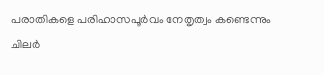പരാതികളെ പരിഹാസപൂർവം നേതൃത്വം കണ്ടെന്നും ചിലർ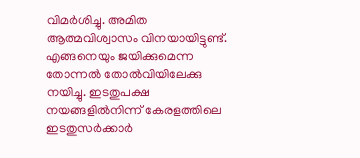വിമർശിച്ചു. അമിത ആത്മവിശ്വാസം വിനയായിട്ടുണ്ട്. എങ്ങനെയും ജയിക്കുമെന്ന തോന്നൽ തോൽവിയിലേക്കു നയിച്ചു. ഇടതുപക്ഷ നയങ്ങളിൽനിന്ന് കേരളത്തിലെ ഇടതുസർക്കാർ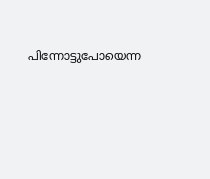പിന്നോട്ടുപോയെന്ന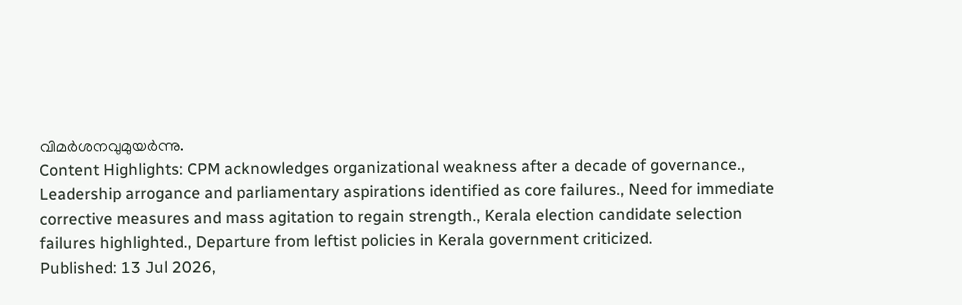വിമർശനവുമുയർന്നു.
Content Highlights: CPM acknowledges organizational weakness after a decade of governance., Leadership arrogance and parliamentary aspirations identified as core failures., Need for immediate corrective measures and mass agitation to regain strength., Kerala election candidate selection failures highlighted., Departure from leftist policies in Kerala government criticized.
Published: 13 Jul 2026,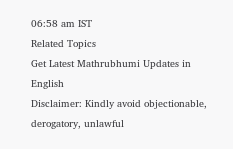06:58 am IST
Related Topics
Get Latest Mathrubhumi Updates in English
Disclaimer: Kindly avoid objectionable, derogatory, unlawful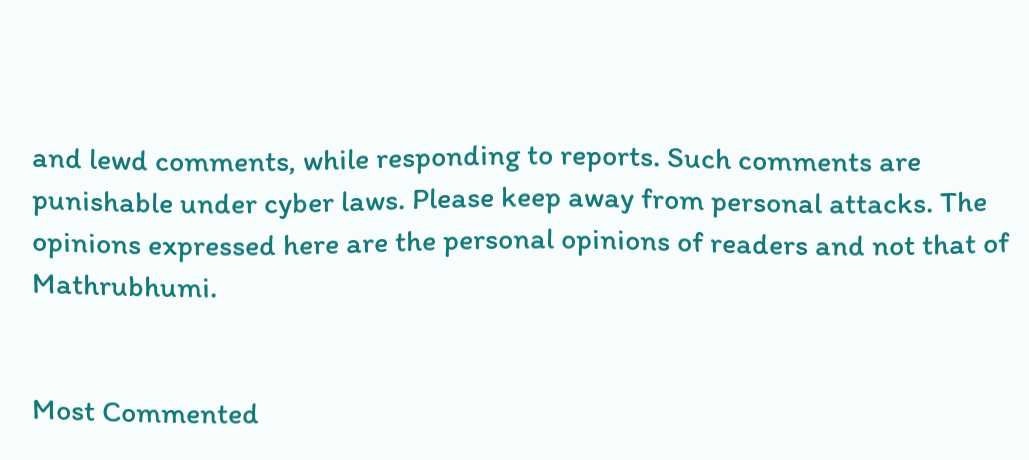and lewd comments, while responding to reports. Such comments are punishable under cyber laws. Please keep away from personal attacks. The opinions expressed here are the personal opinions of readers and not that of Mathrubhumi.


Most Commented